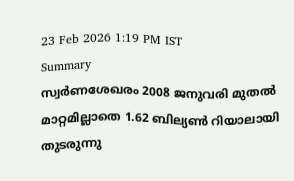23 Feb 2026 1:19 PM IST
Summary
സ്വർണശേഖരം 2008 ജനുവരി മുതൽ മാറ്റമില്ലാതെ 1.62 ബില്യൺ റിയാലായി തുടരുന്നു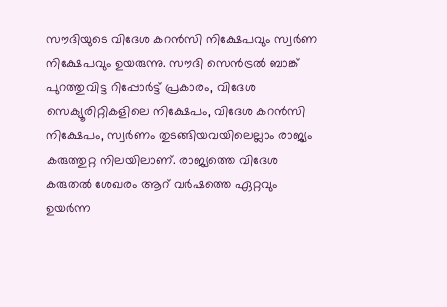സൗദിയുടെ വിദേശ കറൻസി നിക്ഷേപവും സ്വർണ നിക്ഷേപവും ഉയരുന്നു. സൗദി സെൻട്രൽ ബാങ്ക് പുറത്തുവിട്ട റിപ്പോർട്ട് പ്രകാരം, വിദേശ സെക്യൂരിറ്റികളിലെ നിക്ഷേപം, വിദേശ കറൻസി നിക്ഷേപം, സ്വർണം തുടങ്ങിയവയിലെല്ലാം രാജ്യം കരുത്തുറ്റ നിലയിലാണ്. രാജ്യത്തെ വിദേശ കരുതൽ ശേഖരം ആറ് വർഷത്തെ ഏറ്റവും ഉയർന്ന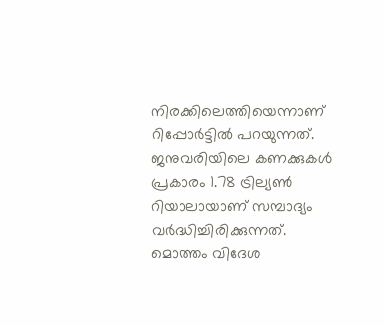നിരക്കിലെത്തിയെന്നാണ് റിപ്പോർട്ടിൽ പറയുന്നത്. ജനുവരിയിലെ കണക്കുകൾ പ്രകാരം 1.78 ട്രില്യൺ റിയാലായാണ് സമ്പാദ്യം വർദ്ധിച്ചിരിക്കുന്നത്. മൊത്തം വിദേശ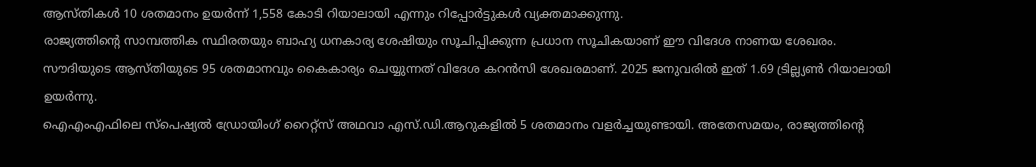ആസ്തികൾ 10 ശതമാനം ഉയർന്ന് 1,558 കോടി റിയാലായി എന്നും റിപ്പോർട്ടുകൾ വ്യക്തമാക്കുന്നു.
രാജ്യത്തിന്റെ സാമ്പത്തിക സ്ഥിരതയും ബാഹ്യ ധനകാര്യ ശേഷിയും സൂചിപ്പിക്കുന്ന പ്രധാന സൂചികയാണ് ഈ വിദേശ നാണയ ശേഖരം. സൗദിയുടെ ആസ്തിയുടെ 95 ശതമാനവും കൈകാര്യം ചെയ്യുന്നത് വിദേശ കറൻസി ശേഖരമാണ്. 2025 ജനുവരിൽ ഇത് 1.69 ട്രില്ല്യൺ റിയാലായി ഉയർന്നു.
ഐഎംഎഫിലെ സ്പെഷ്യൽ ഡ്രോയിംഗ് റൈറ്റ്സ് അഥവാ എസ്.ഡി.ആറുകളിൽ 5 ശതമാനം വളർച്ചയുണ്ടായി. അതേസമയം, രാജ്യത്തിന്റെ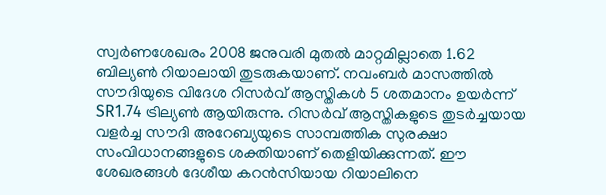സ്വർണശേഖരം 2008 ജനുവരി മുതൽ മാറ്റമില്ലാതെ 1.62 ബില്യൺ റിയാലായി തുടരുകയാണ്. നവംബർ മാസത്തിൽ സൗദിയുടെ വിദേശ റിസർവ് ആസ്തികൾ 5 ശതമാനം ഉയർന്ന് SR1.74 ട്രില്യൺ ആയിരുന്നു. റിസർവ് ആസ്തികളുടെ തുടർച്ചയായ വളർച്ച സൗദി അറേബ്യയുടെ സാമ്പത്തിക സുരക്ഷാ സംവിധാനങ്ങളുടെ ശക്തിയാണ് തെളിയിക്കുന്നത്. ഈ ശേഖരങ്ങൾ ദേശീയ കറൻസിയായ റിയാലിനെ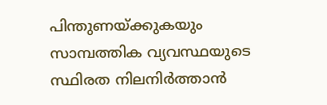പിന്തുണയ്ക്കുകയും സാമ്പത്തിക വ്യവസ്ഥയുടെ സ്ഥിരത നിലനിർത്താൻ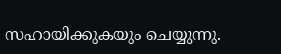സഹായിക്കുകയും ചെയ്യുന്നു.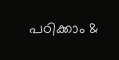പഠിക്കാം &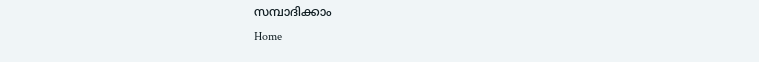സമ്പാദിക്കാം
Home